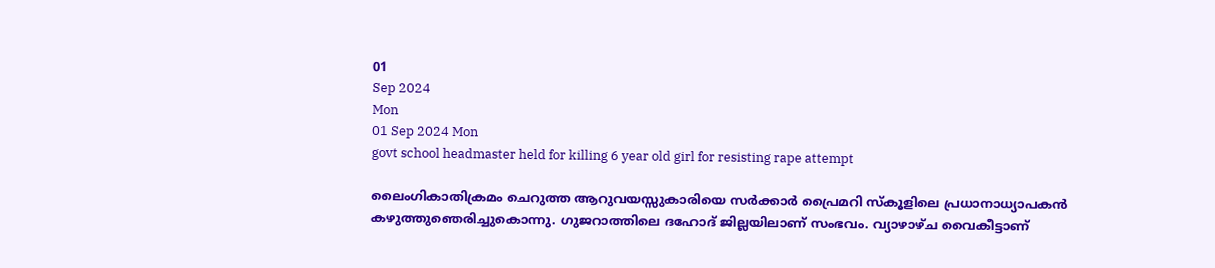01
Sep 2024
Mon
01 Sep 2024 Mon
govt school headmaster held for killing 6 year old girl for resisting rape attempt

ലൈംഗികാതിക്രമം ചെറുത്ത ആറുവയസ്സുകാരിയെ സര്‍ക്കാര്‍ പ്രൈമറി സ്‌കൂളിലെ പ്രധാനാധ്യാപകന്‍ കഴുത്തുഞെരിച്ചുകൊന്നു. ഗുജറാത്തിലെ ദഹോദ് ജില്ലയിലാണ് സംഭവം. വ്യാഴാഴ്ച വൈകീട്ടാണ്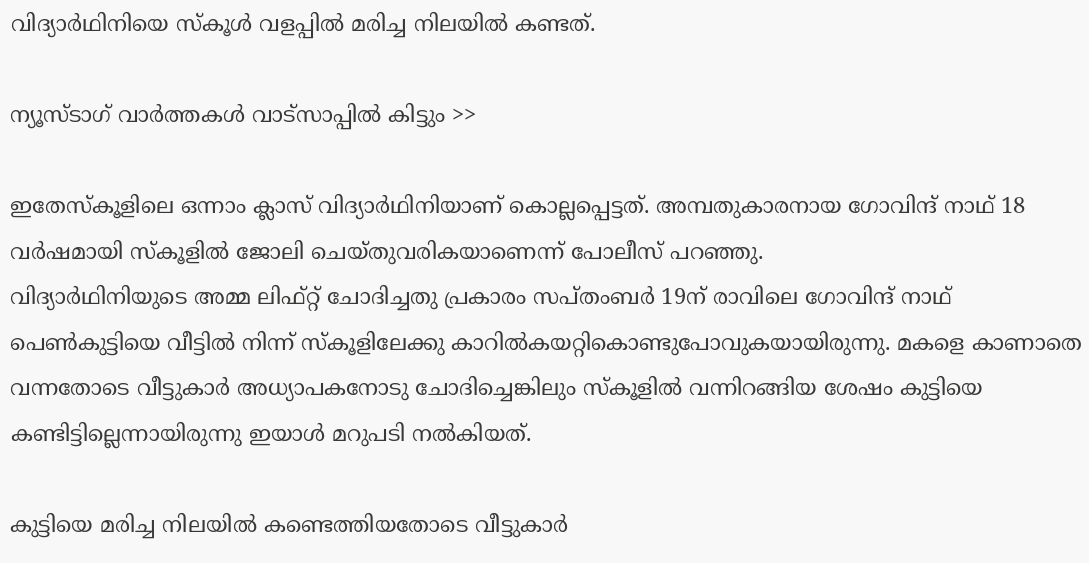വിദ്യാര്‍ഥിനിയെ സ്‌കൂള്‍ വളപ്പില്‍ മരിച്ച നിലയില്‍ കണ്ടത്.

ന്യൂസ്ടാഗ് വാര്‍ത്തകള്‍ വാട്‌സാപ്പില്‍ കിട്ടും >>

ഇതേസ്‌കൂളിലെ ഒന്നാം ക്ലാസ് വിദ്യാര്‍ഥിനിയാണ് കൊല്ലപ്പെട്ടത്. അമ്പതുകാരനായ ഗോവിന്ദ് നാഥ് 18 വര്‍ഷമായി സ്‌കൂളില്‍ ജോലി ചെയ്തുവരികയാണെന്ന് പോലീസ് പറഞ്ഞു.
വിദ്യാര്‍ഥിനിയുടെ അമ്മ ലിഫ്റ്റ് ചോദിച്ചതു പ്രകാരം സപ്തംബര്‍ 19ന് രാവിലെ ഗോവിന്ദ് നാഥ് പെണ്‍കുട്ടിയെ വീട്ടില്‍ നിന്ന് സ്‌കൂളിലേക്കു കാറില്‍കയറ്റികൊണ്ടുപോവുകയായിരുന്നു. മകളെ കാണാതെ വന്നതോടെ വീട്ടുകാര്‍ അധ്യാപകനോടു ചോദിച്ചെങ്കിലും സ്‌കൂളില്‍ വന്നിറങ്ങിയ ശേഷം കുട്ടിയെ കണ്ടിട്ടില്ലെന്നായിരുന്നു ഇയാള്‍ മറുപടി നല്‍കിയത്.

കുട്ടിയെ മരിച്ച നിലയില്‍ കണ്ടെത്തിയതോടെ വീട്ടുകാര്‍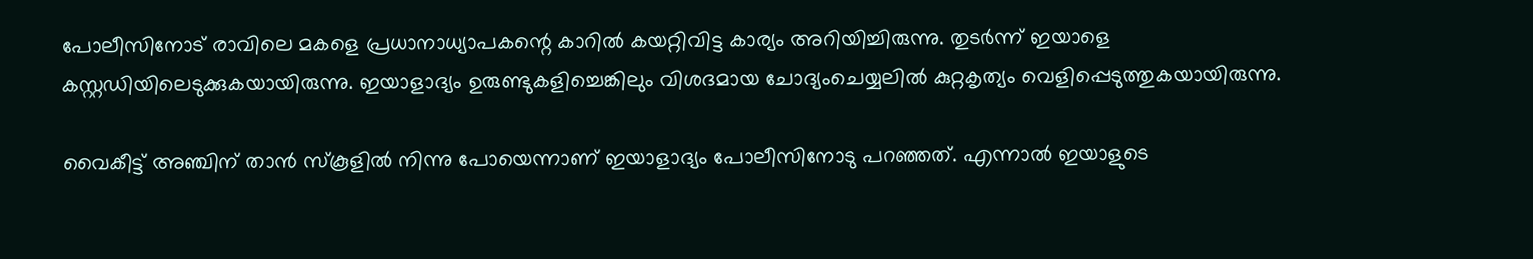പോലീസിനോട് രാവിലെ മകളെ പ്രധാനാധ്യാപകന്റെ കാറില്‍ കയറ്റിവിട്ട കാര്യം അറിയിച്ചിരുന്നു. തുടര്‍ന്ന് ഇയാളെ കസ്റ്റഡിയിലെടുക്കുകയായിരുന്നു. ഇയാളാദ്യം ഉരുണ്ടുകളിച്ചെങ്കിലും വിശദമായ ചോദ്യംചെയ്യലില്‍ കുറ്റകൃത്യം വെളിപ്പെടുത്തുകയായിരുന്നു.

വൈകീട്ട് അഞ്ചിന് താന്‍ സ്‌കൂളില്‍ നിന്നു പോയെന്നാണ് ഇയാളാദ്യം പോലീസിനോടു പറഞ്ഞത്. എന്നാല്‍ ഇയാളുടെ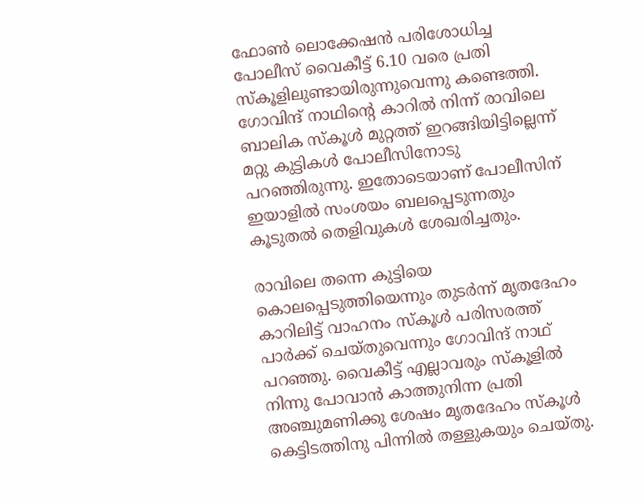ഫോണ്‍ ലൊക്കേഷന്‍ പരിശോധിച്ച പോലീസ് വൈകീട്ട് 6.10 വരെ പ്രതി സ്‌കൂളിലുണ്ടായിരുന്നുവെന്നു കണ്ടെത്തി. ഗോവിന്ദ് നാഥിന്റെ കാറില്‍ നിന്ന് രാവിലെ ബാലിക സ്‌കൂള്‍ മുറ്റത്ത് ഇറങ്ങിയിട്ടില്ലെന്ന് മറ്റു കുട്ടികള്‍ പോലീസിനോടു പറഞ്ഞിരുന്നു. ഇതോടെയാണ് പോലീസിന് ഇയാളില്‍ സംശയം ബലപ്പെടുന്നതും കൂടുതല്‍ തെളിവുകള്‍ ശേഖരിച്ചതും.

രാവിലെ തന്നെ കുട്ടിയെ കൊലപ്പെടുത്തിയെന്നും തുടര്‍ന്ന് മൃതദേഹം കാറിലിട്ട് വാഹനം സ്‌കൂള്‍ പരിസരത്ത് പാര്‍ക്ക് ചെയ്തുവെന്നും ഗോവിന്ദ് നാഥ് പറഞ്ഞു. വൈകീട്ട് എല്ലാവരും സ്‌കൂളില്‍ നിന്നു പോവാന്‍ കാത്തുനിന്ന പ്രതി അഞ്ചുമണിക്കു ശേഷം മൃതദേഹം സ്‌കൂള്‍ കെട്ടിടത്തിനു പിന്നില്‍ തള്ളുകയും ചെയ്തു.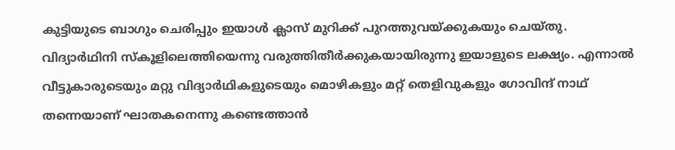കുട്ടിയുടെ ബാഗും ചെരിപ്പും ഇയാള്‍ ക്ലാസ് മുറിക്ക് പുറത്തുവയ്ക്കുകയും ചെയ്തു. വിദ്യാര്‍ഥിനി സ്‌കൂളിലെത്തിയെന്നു വരുത്തിതീര്‍ക്കുകയായിരുന്നു ഇയാളുടെ ലക്ഷ്യം. എന്നാല്‍ വീട്ടുകാരുടെയും മറ്റു വിദ്യാര്‍ഥികളുടെയും മൊഴികളും മറ്റ് തെളിവുകളും ഗോവിന്ദ് നാഥ് തന്നെയാണ് ഘാതകനെന്നു കണ്ടെത്താന്‍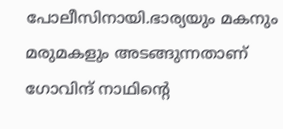പോലീസിനായി.ഭാര്യയും മകനും മരുമകളും അടങ്ങുന്നതാണ് ഗോവിന്ദ് നാഥിന്റെ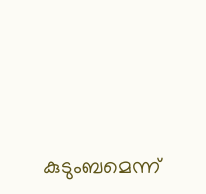കുടുംബമെന്ന്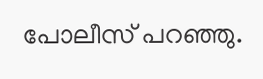പോലീസ് പറഞ്ഞു.